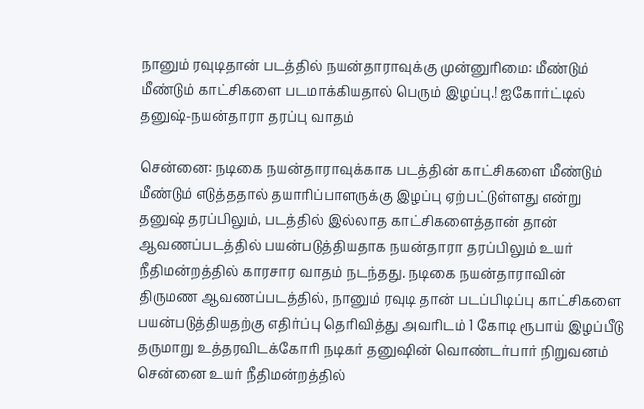நானும் ரவுடிதான் படத்தில் நயன்தாராவுக்கு முன்னுரிமை: மீண்டும் மீண்டும் காட்சிகளை படமாக்கியதால் பெரும் இழப்பு.! ஐகோர்ட்டில் தனுஷ்-நயன்தாரா தரப்பு வாதம்

சென்னை: நடிகை நயன்தாராவுக்காக படத்தின் காட்சிகளை மீண்டும் மீண்டும் எடுத்ததால் தயாரிப்பாளருக்கு இழப்பு ஏற்பட்டுள்ளது என்று தனுஷ் தரப்பிலும், படத்தில் இல்லாத காட்சிகளைத்தான் தான் ஆவணப்படத்தில் பயன்படுத்தியதாக நயன்தாரா தரப்பிலும் உயர் நீதிமன்றத்தில் காரசார வாதம் நடந்தது. நடிகை நயன்தாராவின் திருமண ஆவணப்படத்தில், நானும் ரவுடி தான் படப்பிடிப்பு காட்சிகளை பயன்படுத்தியதற்கு எதிர்ப்பு தெரிவித்து அவரிடம் 1 கோடி ரூபாய் இழப்பீடு தருமாறு உத்தரவிடக்கோரி நடிகர் தனுஷின் வொண்டர்பார் நிறுவனம் சென்னை உயர் நீதிமன்றத்தில்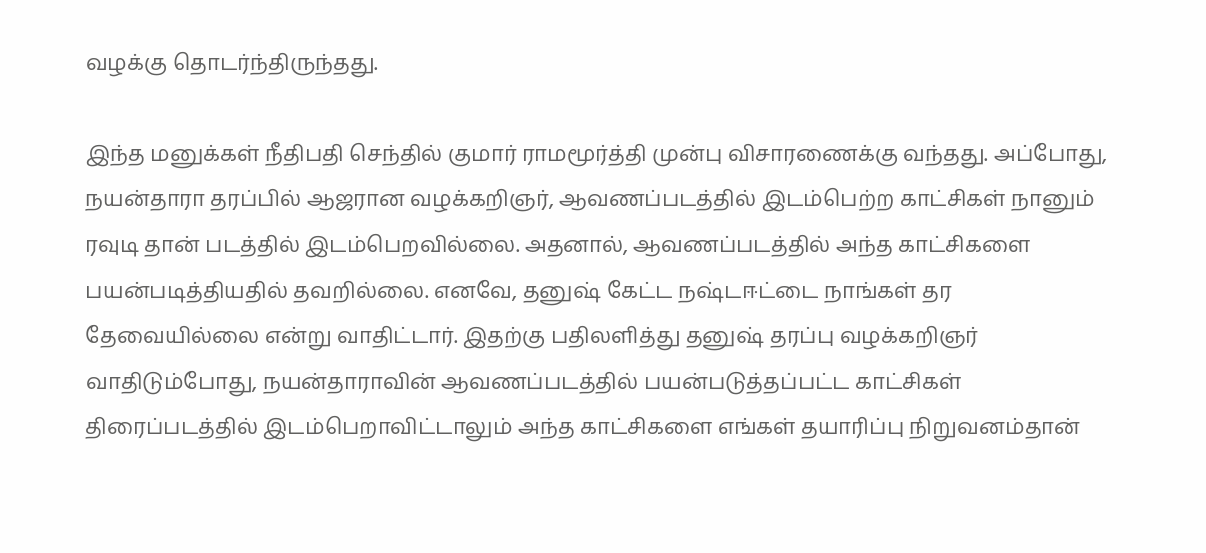வழக்கு தொடர்ந்திருந்தது.

இந்த மனுக்கள் நீதிபதி செந்தில் குமார் ராமமூர்த்தி முன்பு விசாரணைக்கு வந்தது. அப்போது, நயன்தாரா தரப்பில் ஆஜரான வழக்கறிஞர், ஆவணப்படத்தில் இடம்பெற்ற காட்சிகள் நானும் ரவுடி தான் படத்தில் இடம்பெறவில்லை. அதனால், ஆவணப்படத்தில் அந்த காட்சிகளை பயன்படித்தியதில் தவறில்லை. எனவே, தனுஷ் கேட்ட நஷ்டஈட்டை நாங்கள் தர தேவையில்லை என்று வாதிட்டார். இதற்கு பதிலளித்து தனுஷ் தரப்பு வழக்கறிஞர் வாதிடும்போது, நயன்தாராவின் ஆவணப்படத்தில் பயன்படுத்தப்பட்ட காட்சிகள் திரைப்படத்தில் இடம்பெறாவிட்டாலும் அந்த காட்சிகளை எங்கள் தயாரிப்பு நிறுவனம்தான்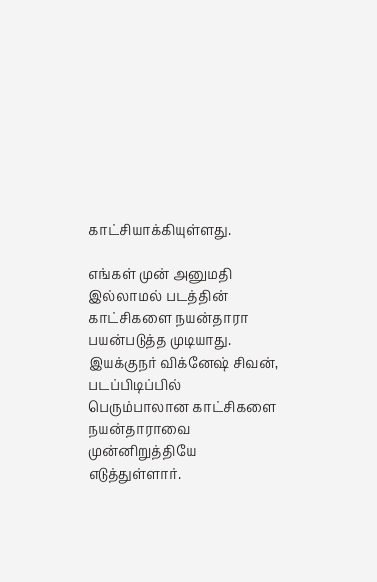காட்சியாக்கியுள்ளது.

எங்கள் முன் அனுமதி இல்லாமல் படத்தின் காட்சிகளை நயன்தாரா பயன்படுத்த முடியாது. இயக்குநர் விக்னேஷ் சிவன், படப்பிடிப்பில் பெரும்பாலான காட்சிகளை நயன்தாராவை முன்னிறுத்தியே எடுத்துள்ளார்.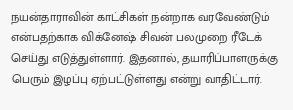நயன்தாராவின் காட்சிகள் நன்றாக வரவேண்டும் என்பதற்காக விக்னேஷ் சிவன் பலமுறை ரீடேக் செய்து எடுத்துள்ளார். இதனால், தயாரிப்பாளருக்கு பெரும் இழப்பு ஏற்பட்டுள்ளது என்று வாதிட்டார்.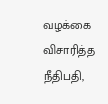வழக்கை விசாரித்த நீதிபதி,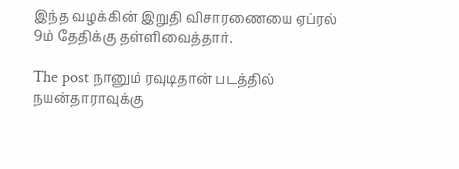இந்த வழக்கின் இறுதி விசாரணையை ஏப்ரல் 9ம் தேதிக்கு தள்ளிவைத்தார்.

The post நானும் ரவுடிதான் படத்தில் நயன்தாராவுக்கு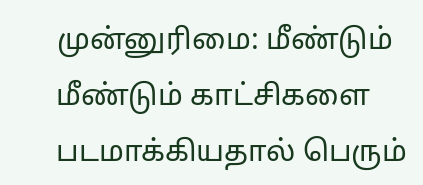முன்னுரிமை: மீண்டும் மீண்டும் காட்சிகளை படமாக்கியதால் பெரும்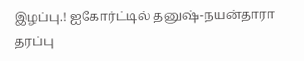இழப்பு.! ஐகோர்ட்டில் தனுஷ்-நயன்தாரா தரப்பு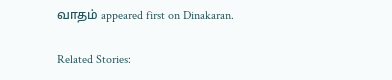வாதம் appeared first on Dinakaran.

Related Stories: